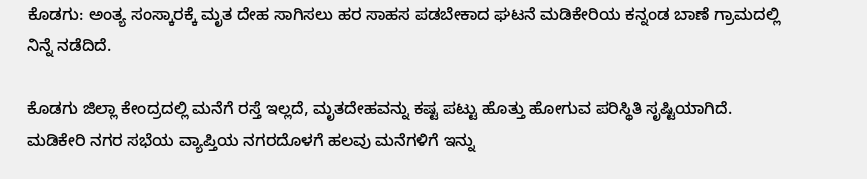ಕೊಡಗು: ಅಂತ್ಯ ಸಂಸ್ಕಾರಕ್ಕೆ ಮೃತ ದೇಹ ಸಾಗಿಸಲು ಹರ ಸಾಹಸ ಪಡಬೇಕಾದ ಘಟನೆ ಮಡಿಕೇರಿಯ ಕನ್ನಂಡ ಬಾಣೆ ಗ್ರಾಮದಲ್ಲಿ ನಿನ್ನೆ ನಡೆದಿದೆ.

ಕೊಡಗು ಜಿಲ್ಲಾ ಕೇಂದ್ರದಲ್ಲಿ ಮನೆಗೆ ರಸ್ತೆ ಇಲ್ಲದೆ, ಮೃತದೇಹವನ್ನು ಕಷ್ಟ ಪಟ್ಟು ಹೊತ್ತು ಹೋಗುವ ಪರಿಸ್ಥಿತಿ ಸೃಷ್ಟಿಯಾಗಿದೆ. ಮಡಿಕೇರಿ ನಗರ ಸಭೆಯ ವ್ಯಾಪ್ತಿಯ ನಗರದೊಳಗೆ ಹಲವು ಮನೆಗಳಿಗೆ ಇನ್ನು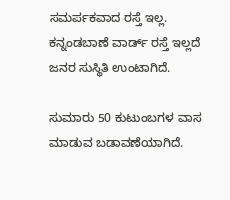ಸಮರ್ಪಕವಾದ ರಸ್ತೆ ಇಲ್ಲ. ಕನ್ನಂಡಬಾಣೆ ವಾರ್ಡ್ ರಸ್ತೆ ಇಲ್ಲದೆ ಜನರ ಸುಸ್ಥಿತಿ ಉಂಟಾಗಿದೆ.

ಸುಮಾರು 50 ಕುಟುಂಬಗಳ ವಾಸ ಮಾಡುವ ಬಡಾವಣೆಯಾಗಿದೆ.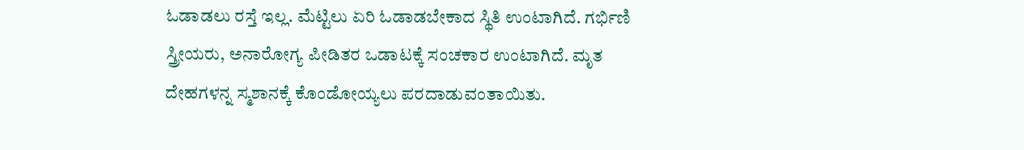ಓಡಾಡಲು ರಸ್ತೆ ಇಲ್ಲ. ಮೆಟ್ಟಿಲು ಏರಿ ಓಡಾಡಬೇಕಾದ ಸ್ಥಿತಿ ಉಂಟಾಗಿದೆ. ಗರ್ಭಿಣಿ ಸ್ತ್ರೀಯರು, ಅನಾರೋಗ್ಯ ಪೀಡಿತರ ಒಡಾಟಕ್ಕೆ ಸಂಚಕಾರ ಉಂಟಾಗಿದೆ. ಮೃತ ದೇಹಗಳನ್ನ ಸ್ಮಶಾನಕ್ಕೆ ಕೊಂಡೋಯ್ಯಲು ಪರದಾಡುವಂತಾಯಿತು.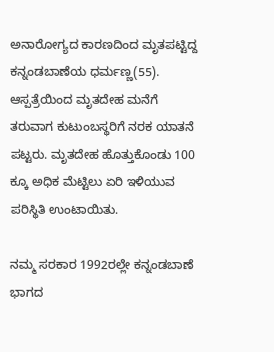ಅನಾರೋಗ್ಯದ ಕಾರಣದಿಂದ ಮೃತಪಟ್ಟಿದ್ದ ಕನ್ನಂಡಬಾಣೆಯ ಧರ್ಮಣ್ಣ(55). ಆಸ್ಪತ್ರೆಯಿಂದ ಮೃತದೇಹ ಮನೆಗೆ ತರುವಾಗ ಕುಟುಂಬಸ್ಥರಿಗೆ ನರಕ ಯಾತನೆ ಪಟ್ಟರು. ಮೃತದೇಹ ಹೊತ್ತುಕೊಂಡು 100 ಕ್ಕೂ ಅಧಿಕ ಮೆಟ್ಟಿಲು ಏರಿ ಇಳಿಯುವ ಪರಿಸ್ಥಿತಿ ಉಂಟಾಯಿತು.

ನಮ್ಮ ಸರಕಾರ 1992ರಲ್ಲೇ ಕನ್ನಂಡಬಾಣೆ ಭಾಗದ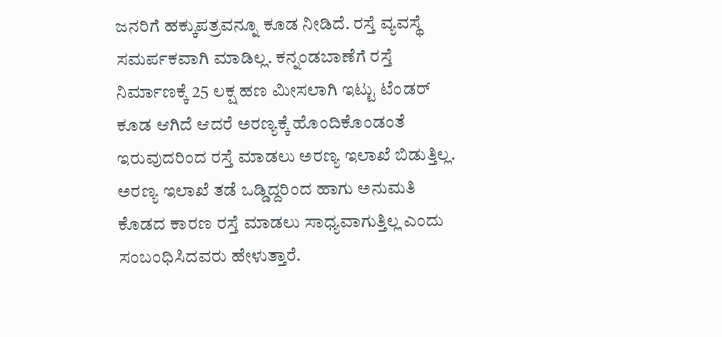ಜನರಿಗೆ ಹಕ್ಕುಪತ್ರವನ್ನೂ ಕೂಡ ನೀಡಿದೆ. ರಸ್ತೆ ವ್ಯವಸ್ಥೆ ಸಮರ್ಪಕವಾಗಿ ಮಾಡಿಲ್ಲ. ಕನ್ನಂಡಬಾಣೆಗೆ ರಸ್ತೆ ನಿರ್ಮಾಣಕ್ಕೆ 25 ಲಕ್ಷ ಹಣ ಮೀಸಲಾಗಿ ಇಟ್ಟು ಟೆಂಡರ್ ಕೂಡ ಆಗಿದೆ ಆದರೆ ಅರಣ್ಯಕ್ಕೆ ಹೊಂದಿಕೊಂಡಂತೆ ಇರುವುದರಿಂದ ರಸ್ತೆ ಮಾಡಲು ಅರಣ್ಯ ಇಲಾಖೆ ಬಿಡುತ್ತಿಲ್ಲ. ಅರಣ್ಯ ಇಲಾಖೆ ತಡೆ ಒಡ್ಡಿದ್ದರಿಂದ ಹಾಗು ಅನುಮತಿ ಕೊಡದ ಕಾರಣ ರಸ್ತೆ ಮಾಡಲು ಸಾಧ್ಯವಾಗುತ್ತಿಲ್ಲ ಎಂದು ಸಂಬಂಧಿಸಿದವರು ಹೇಳುತ್ತಾರೆ.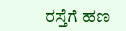ರಸ್ತೆಗೆ ಹಣ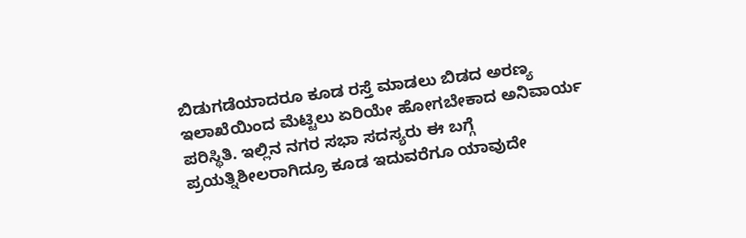ಬಿಡುಗಡೆಯಾದರೂ ಕೂಡ ರಸ್ತೆ ಮಾಡಲು ಬಿಡದ ಅರಣ್ಯ ಇಲಾಖೆಯಿಂದ ಮೆಟ್ಟಿಲು ಏರಿಯೇ ಹೋಗಬೇಕಾದ ಅನಿವಾರ್ಯ ಪರಿಸ್ಥಿತಿ. ಇಲ್ಲಿನ ನಗರ ಸಭಾ ಸದಸ್ಯರು ಈ ಬಗ್ಗೆ ಪ್ರಯತ್ನಿಶೀಲರಾಗಿದ್ರೂ ಕೂಡ ಇದುವರೆಗೂ ಯಾವುದೇ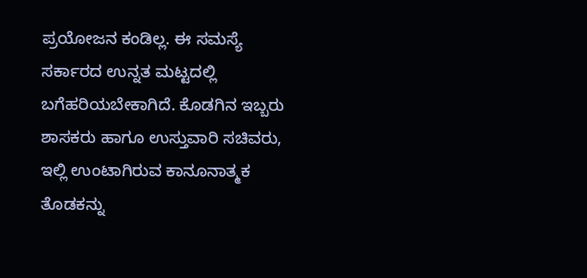ಪ್ರಯೋಜನ ಕಂಡಿಲ್ಲ. ಈ ಸಮಸ್ಯೆ ಸರ್ಕಾರದ ಉನ್ನತ ಮಟ್ಟದಲ್ಲಿ ಬಗೆಹರಿಯಬೇಕಾಗಿದೆ. ಕೊಡಗಿನ ಇಬ್ಬರು ಶಾಸಕರು ಹಾಗೂ ಉಸ್ತುವಾರಿ ಸಚಿವರು, ಇಲ್ಲಿ ಉಂಟಾಗಿರುವ ಕಾನೂನಾತ್ಮಕ ತೊಡಕನ್ನು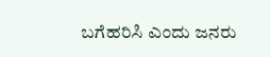ಬಗೆಹರಿಸಿ ಎಂದು ಜನರು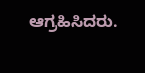ಆಗ್ರಹಿಸಿದರು.